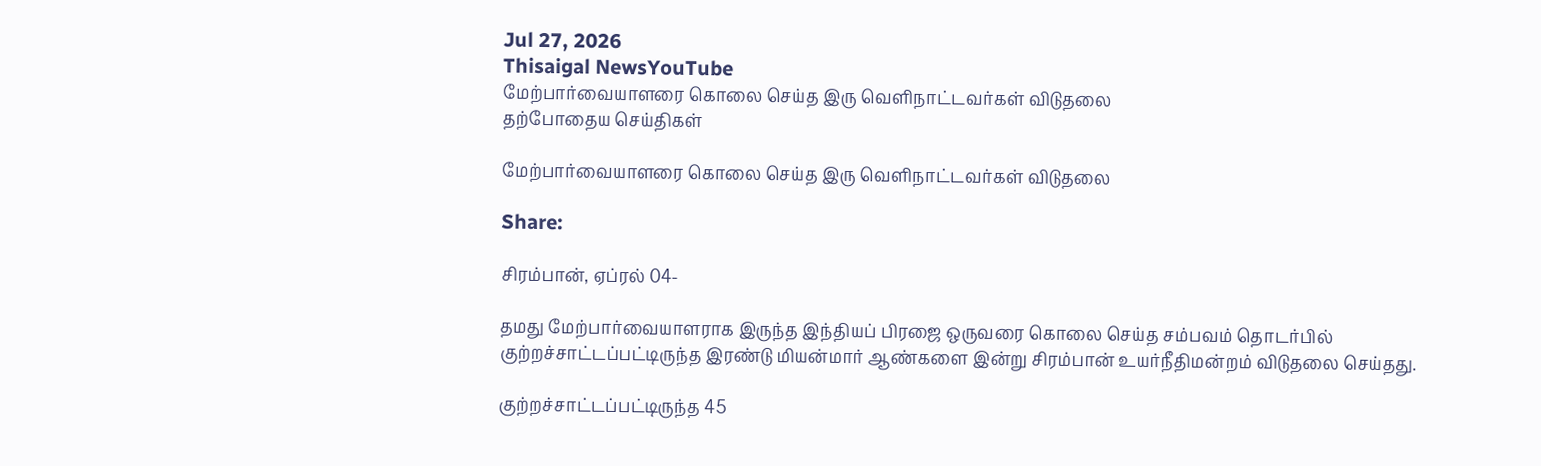Jul 27, 2026
Thisaigal NewsYouTube
மேற்பார்வையாளரை கொலை செய்த இரு வெளிநாட்டவர்கள் விடுதலை
தற்போதைய செய்திகள்

மேற்பார்வையாளரை கொலை செய்த இரு வெளிநாட்டவர்கள் விடுதலை

Share:

சிரம்பான், ஏப்ரல் 04-

தமது மேற்பார்வையாளராக இருந்த இந்தியப் பிரஜை ஒருவரை கொலை செய்த சம்பவம் தொடர்பில் குற்றச்சாட்டப்பட்டிருந்த இரண்டு மியன்மார் ஆண்களை இன்று சிரம்பான் உயர்நீதிமன்றம் விடுதலை செய்தது.

குற்றச்சாட்டப்பட்டிருந்த 45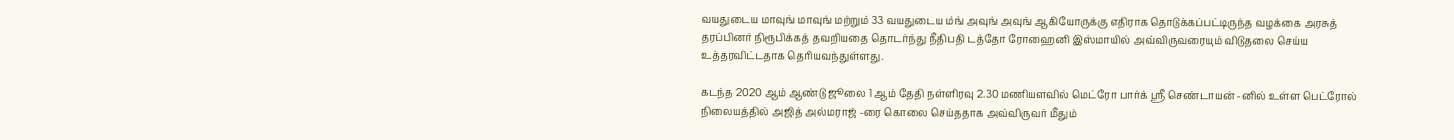வயதுடைய மாவுங் மாவுங் மற்றும் 33 வயதுடைய ம்ங் அவுங் அவுங் ஆகியோருக்கு எதிராக தொடுக்கப்பட்டிருந்த வழக்கை அரசுத் தரப்பினர் நிரூபிக்கத் தவறியதை தொடர்ந்து நீதிபதி டத்தோ ரோஹைனி இஸ்மாயில் அவ்விருவரையும் விடுதலை செய்ய உத்தரவிட்டதாக தெரியவந்துள்ளது.

கடந்த 2020 ஆம் ஆண்டு ஜூலை 1 ஆம் தேதி நள்ளிரவு 2.30 மணியளவில் மெட்ரோ பார்க் ஸ்ரீ செண்டாயன் -னில் உள்ள பெட்ரோல் நிலையத்தில் அஜித் அல்மராஜ் -ரை கொலை செய்ததாக அவ்விருவர் மீதும்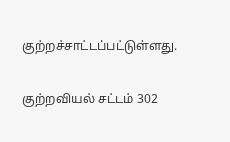குற்றச்சாட்டப்பட்டுள்ளது.

குற்றவியல் சட்டம் 302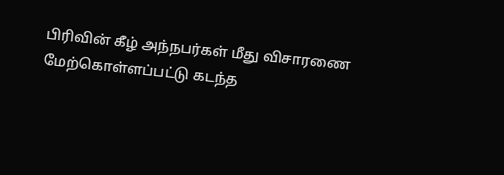பிரிவின் கீழ் அந்நபர்கள் மீது விசாரணை மேற்கொள்ளப்பட்டு கடந்த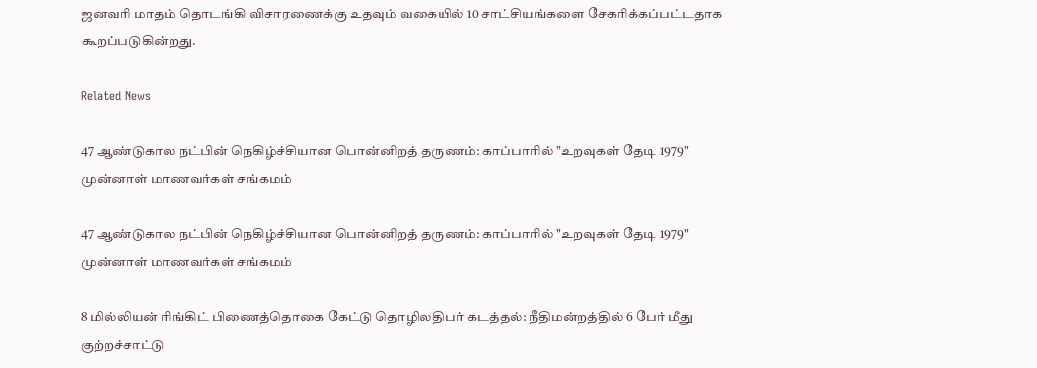ஜனவரி மாதம் தொடங்கி விசாரணைக்கு உதவும் வகையில் 10 சாட்சியங்களை சேகரிக்கப்பட்டதாக கூறப்படுகின்றது.

Related News

47 ஆண்டுகால நட்பின் நெகிழ்ச்சியான பொன்னிறத் தருணம்: காப்பாரில் "உறவுகள் தேடி 1979" முன்னாள் மாணவர்கள் சங்கமம்

47 ஆண்டுகால நட்பின் நெகிழ்ச்சியான பொன்னிறத் தருணம்: காப்பாரில் "உறவுகள் தேடி 1979" முன்னாள் மாணவர்கள் சங்கமம்

8 மில்லியன் ரிங்கிட் பிணைத்தொகை கேட்டு தொழிலதிபர் கடத்தல்: நீதிமன்றத்தில் 6 பேர் மீது குற்றச்சாட்டு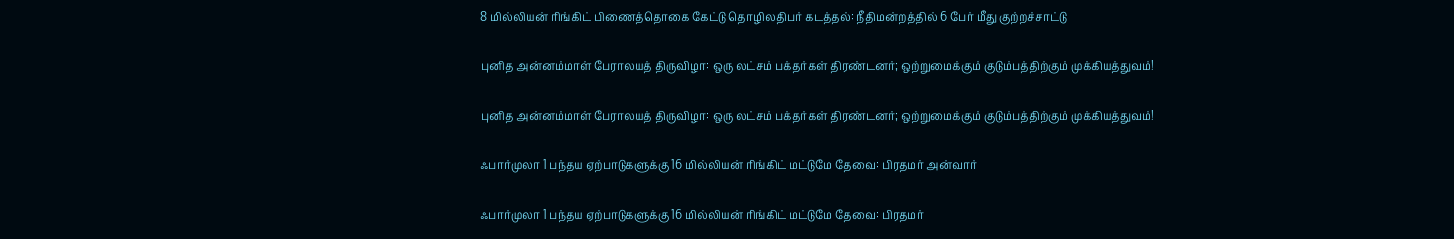8 மில்லியன் ரிங்கிட் பிணைத்தொகை கேட்டு தொழிலதிபர் கடத்தல்: நீதிமன்றத்தில் 6 பேர் மீது குற்றச்சாட்டு

புனித அன்னம்மாள் பேராலயத் திருவிழா: ஒரு லட்சம் பக்தர்கள் திரண்டனர்; ஒற்றுமைக்கும் குடும்பத்திற்கும் முக்கியத்துவம்!

புனித அன்னம்மாள் பேராலயத் திருவிழா: ஒரு லட்சம் பக்தர்கள் திரண்டனர்; ஒற்றுமைக்கும் குடும்பத்திற்கும் முக்கியத்துவம்!

ஃபார்முலா 1 பந்தய ஏற்பாடுகளுக்கு 16 மில்லியன் ரிங்கிட் மட்டுமே தேவை: பிரதமர் அன்வார்

ஃபார்முலா 1 பந்தய ஏற்பாடுகளுக்கு 16 மில்லியன் ரிங்கிட் மட்டுமே தேவை: பிரதமர்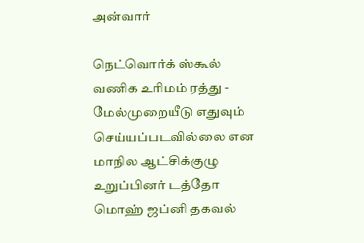அன்வார்

நெட்வொர்க் ஸ்கூல் வணிக உரிமம் ரத்து - மேல்முறையீடு எதுவும் செய்யப்படவில்லை என மாநில ஆட்சிக்குழு உறுப்பினர் டத்தோ மொஹ் ஜப்னி தகவல்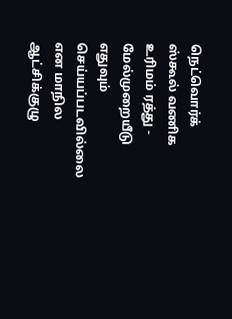நெட்வொர்க் ஸ்கூல் வணிக உரிமம் ரத்து - மேல்முறையீடு எதுவும் செய்யப்படவில்லை என மாநில ஆட்சிக்குழு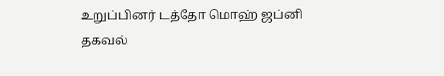உறுப்பினர் டத்தோ மொஹ் ஜப்னி தகவல்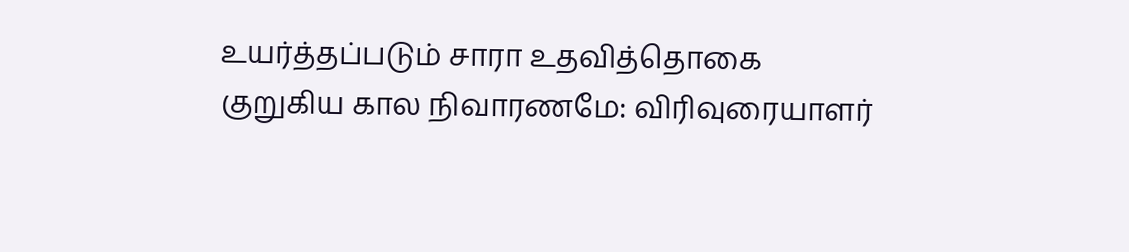உயர்த்தப்படும் சாரா உதவித்தொகை குறுகிய கால நிவாரணமே: விரிவுரையாளர்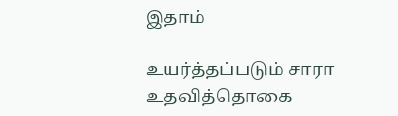இதாம்

உயர்த்தப்படும் சாரா உதவித்தொகை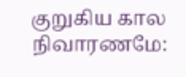குறுகிய கால நிவாரணமே: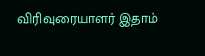விரிவுரையாளர் இதாம்